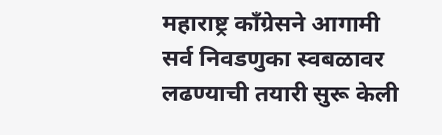महाराष्ट्र काँग्रेसने आगामी सर्व निवडणुका स्वबळावर लढण्याची तयारी सुरू केली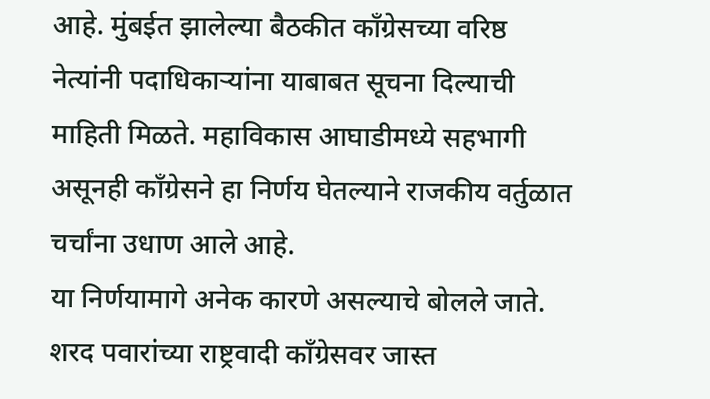आहे. मुंबईत झालेल्या बैठकीत काँग्रेसच्या वरिष्ठ नेत्यांनी पदाधिकाऱ्यांना याबाबत सूचना दिल्याची माहिती मिळते. महाविकास आघाडीमध्ये सहभागी असूनही काँग्रेसने हा निर्णय घेतल्याने राजकीय वर्तुळात चर्चांना उधाण आले आहे.
या निर्णयामागे अनेक कारणे असल्याचे बोलले जाते. शरद पवारांच्या राष्ट्रवादी काँग्रेसवर जास्त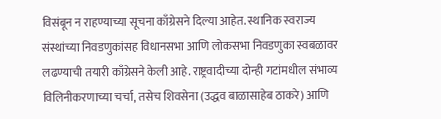विसंबून न राहण्याच्या सूचना काँग्रेसने दिल्या आहेत. स्थानिक स्वराज्य संस्थांच्या निवडणुकांसह विधानसभा आणि लोकसभा निवडणुका स्वबळावर लढण्याची तयारी काँग्रेसने केली आहे. राष्ट्रवादीच्या दोन्ही गटांमधील संभाव्य विलिनीकरणाच्या चर्चा, तसेच शिवसेना (उद्धव बाळासाहेब ठाकरे) आणि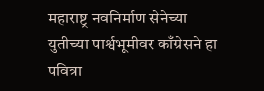महाराष्ट्र नवनिर्माण सेनेच्या युतीच्या पार्श्वभूमीवर काँग्रेसने हा पवित्रा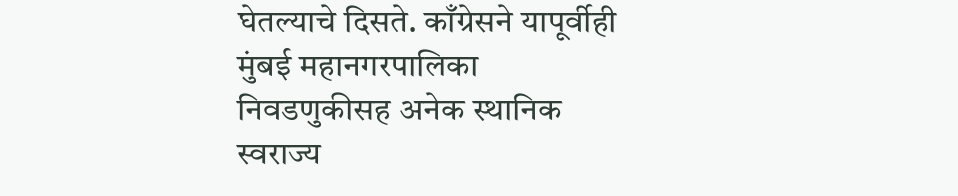घेतल्याचे दिसते. काँग्रेसने यापूर्वीही मुंबई महानगरपालिका निवडणुकीसह अनेक स्थानिक स्वराज्य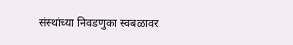संस्थांच्या निवडणुका स्वबळावर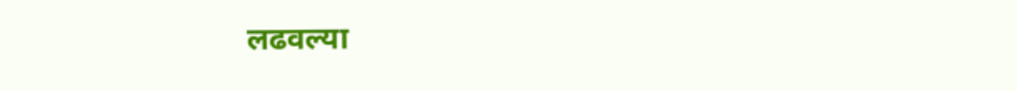लढवल्या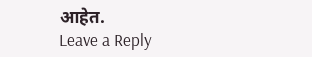आहेत.
Leave a Reply